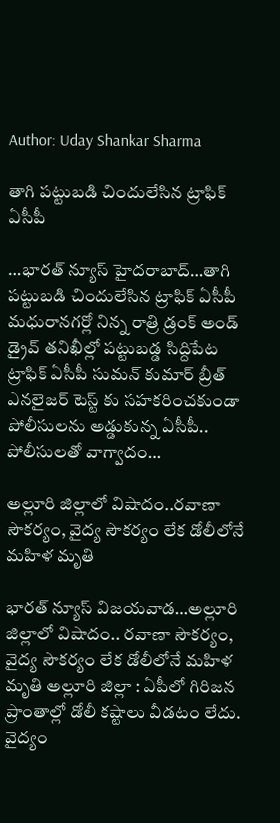Author: Uday Shankar Sharma

తాగి పట్టుబడి చిందులేసిన ట్రాఫిక్ ఏసీపీ

…భారత్ న్యూస్ హైదరాబాద్…తాగి పట్టుబడి చిందులేసిన ట్రాఫిక్ ఏసీపీ మధురానగర్లో నిన్న రాత్రి డ్రంక్ అండ్ డ్రైవ్ తనిఖీల్లో పట్టుబడ్డ సిద్దిపేట ట్రాఫిక్ ఏసీపీ సుమన్ కుమార్ బ్రీత్ ఎనలైజర్ టెస్ట్ కు సహకరించకుండా పోలీసులను అడ్డుకున్న ఏసీపీ.. పోలీసులతో వాగ్వాదం…

అల్లూరి జిల్లాలో విషాదం..రవాణా సౌకర్యం, వైద్య సౌకర్యం లేక డోలీలోనే మహిళ మృతి

భారత్ న్యూస్ విజయవాడ…అల్లూరి జిల్లాలో విషాదం.. రవాణా సౌకర్యం, వైద్య సౌకర్యం లేక డోలీలోనే మహిళ మృతి అల్లూరి జిల్లా : ఏపీలో గిరిజన ప్రాంతాల్లో డోలీ కష్టాలు వీడటం లేదు. వైద్యం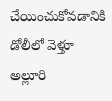చేయించుకోవడానికి డోలీలో వెళ్తూ అల్లూరి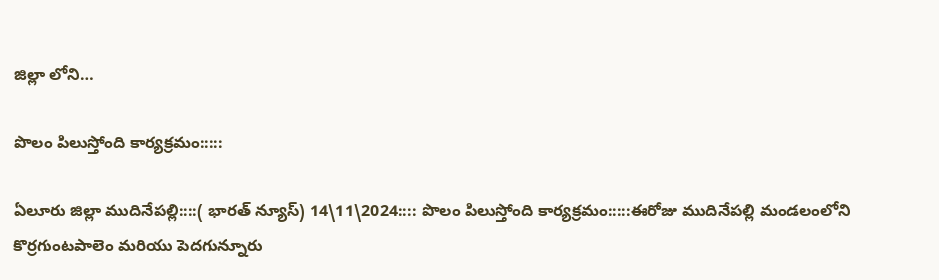జిల్లా లోని…

పొలం పిలుస్తోంది కార్యక్రమం:::::

ఏలూరు జిల్లా ముదినేపల్లి::::( భారత్ న్యూస్) 14\11\2024:::: పొలం పిలుస్తోంది కార్యక్రమం:::::ఈరోజు ముదినేపల్లి మండలంలోని కొర్రగుంటపాలెం మరియు పెదగున్నూరు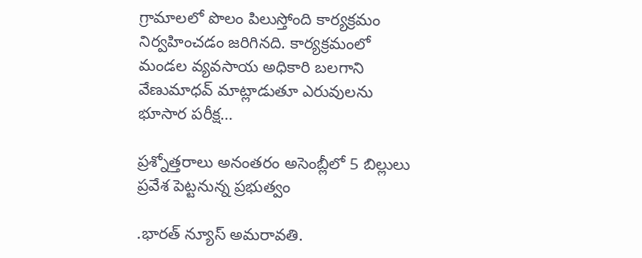గ్రామాలలో పొలం పిలుస్తోంది కార్యక్రమం నిర్వహించడం జరిగినది. కార్యక్రమంలో మండల వ్యవసాయ అధికారి బలగాని వేణుమాధవ్ మాట్లాడుతూ ఎరువులను భూసార పరీక్ష…

ప్రశ్నోత్తరాలు అనంతరం అసెంబ్లీలో 5 బిల్లులు ప్రవేశ పెట్టనున్న ప్రభుత్వం

.భారత్ న్యూస్ అమరావతి.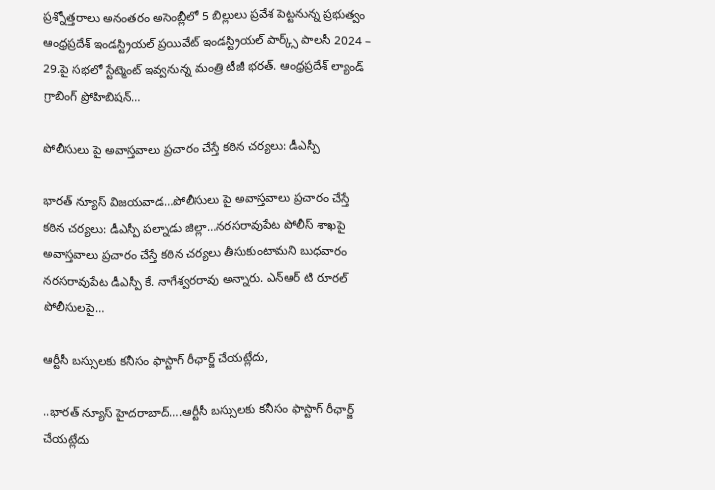ప్రశ్నోత్తరాలు అనంతరం అసెంబ్లీలో 5 బిల్లులు ప్రవేశ పెట్టనున్న ప్రభుత్వం ఆంధ్రప్రదేశ్ ఇండస్ట్రియల్ ప్రయివేట్ ఇండస్ట్రియల్ పార్క్స్ పాలసీ 2024 – 29.పై సభలో స్టేట్మెంట్ ఇవ్వనున్న మంత్రి టీజీ భరత్. ఆంధ్రప్రదేశ్ ల్యాండ్ గ్రాబింగ్ ప్రోహిబిషన్…

పోలీసులు పై అవాస్తవాలు ప్రచారం చేస్తే కఠిన చర్యలు: డీఎస్పీ

భారత్ న్యూస్ విజయవాడ…పోలీసులు పై అవాస్తవాలు ప్రచారం చేస్తే కఠిన చర్యలు: డీఎస్పీ పల్నాడు జిల్లా…నరసరావుపేట పోలీస్ శాఖపై అవాస్తవాలు ప్రచారం చేస్తే కఠిన చర్యలు తీసుకుంటామని బుధవారం నరసరావుపేట డీఎస్పీ కే. నాగేశ్వరరావు అన్నారు. ఎన్ఆర్ టి రూరల్ పోలీసులపై…

ఆర్టీసీ బస్సులకు కనీసం ఫాస్టాగ్ రీఛార్జ్ చేయట్లేదు,

..భారత్ న్యూస్ హైదరాబాద్….ఆర్టీసీ బస్సులకు కనీసం ఫాస్టాగ్ రీఛార్జ్ చేయట్లేదు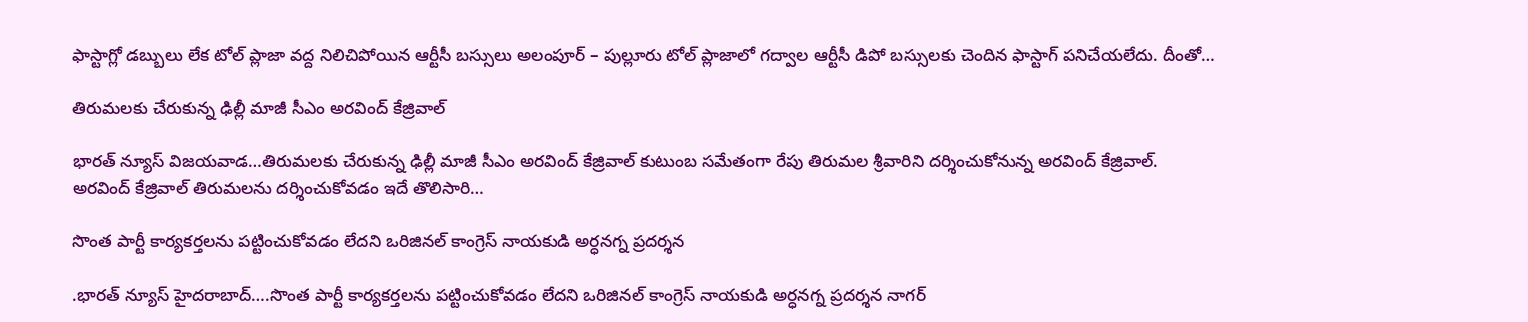ఫాస్టాగ్లో డబ్బులు లేక టోల్ ప్లాజా వద్ద నిలిచిపోయిన ఆర్టీసీ బస్సులు అలంపూర్ – పుల్లూరు టోల్ ప్లాజాలో గద్వాల ఆర్టీసీ డిపో బస్సులకు చెందిన ఫాస్టాగ్ పనిచేయలేదు. దీంతో…

తిరుమలకు చేరుకున్న ఢిల్లీ మాజీ సీఎం అరవింద్ కేజ్రివాల్

భారత్ న్యూస్ విజయవాడ…తిరుమలకు చేరుకున్న ఢిల్లీ మాజీ సీఎం అరవింద్ కేజ్రివాల్ కుటుంబ సమేతంగా రేపు తిరుమల శ్రీవారిని దర్శించుకోనున్న అరవింద్ కేజ్రివాల్. అరవింద్ కేజ్రివాల్ తిరుమలను దర్శించుకోవడం ఇదే తొలిసారి…

సొంత పార్టీ కార్యకర్తలను పట్టించుకోవడం లేదని ఒరిజినల్ కాంగ్రెస్ నాయకుడి అర్ధనగ్న ప్రదర్శన

.భారత్ న్యూస్ హైదరాబాద్….సొంత పార్టీ కార్యకర్తలను పట్టించుకోవడం లేదని ఒరిజినల్ కాంగ్రెస్ నాయకుడి అర్ధనగ్న ప్రదర్శన నాగర్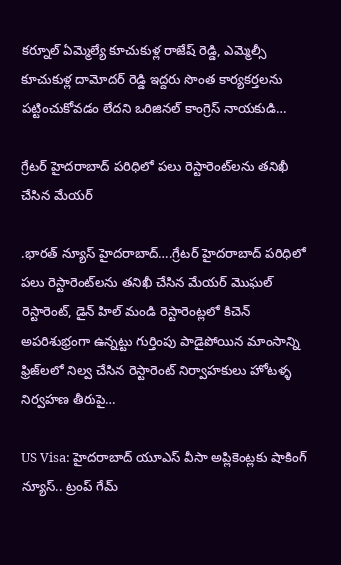కర్నూల్ ఏమ్మెల్యే కూచుకుళ్ల రాజేష్ రెడ్డి, ఎమ్మెల్సీ కూచుకుళ్ల దామోదర్ రెడ్డి ఇద్దరు సొంత కార్యకర్తలను పట్టించుకోవడం లేదని ఒరిజినల్ కాంగ్రెస్ నాయకుడి…

గ్రేట‌ర్ హైద‌రాబాద్ ప‌రిధిలో ప‌లు రెస్టారెంట్‌ల‌ను త‌నిఖీ చేసిన మేయ‌ర్‌

.భారత్ న్యూస్ హైదరాబాద్….గ్రేట‌ర్ హైద‌రాబాద్ ప‌రిధిలో ప‌లు రెస్టారెంట్‌ల‌ను త‌నిఖీ చేసిన మేయ‌ర్‌ మొఘల్ రెస్టారెంట్, డైన్ హిల్ మండి రెస్టారెంట్ల‌లో కిచెన్ అప‌రిశుభ్రంగా ఉన్న‌ట్టు గుర్తింపు పాడైపోయిన మాంసాన్ని ఫ్రిజ్‌ల‌లో నిల్వ చేసిన రెస్టారెంట్ నిర్వాహ‌కులు హోటళ్ళ‌ నిర్వహణ తీరుపై…

US Visa: హైదరాబాద్ యూఎస్ వీసా అప్లికెంట్లకు షాకింగ్ న్యూస్.. ట్రంప్ గేమ్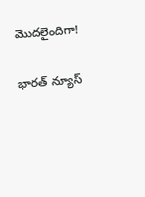మెుదలైందిగా!

భారత్ న్యూస్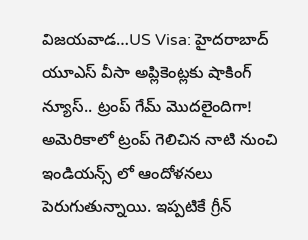విజయవాడ…US Visa: హైదరాబాద్ యూఎస్ వీసా అప్లికెంట్లకు షాకింగ్ న్యూస్.. ట్రంప్ గేమ్ మెుదలైందిగా! అమెరికాలో ట్రంప్ గెలిచిన నాటి నుంచి ఇండియన్స్ లో ఆందోళనలు పెరుగుతున్నాయి. ఇప్పటికే గ్రీన్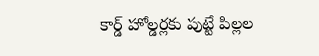కార్డ్ హోల్డర్లకు పుట్టే పిల్లల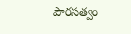పౌరసత్వం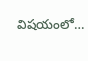విషయంలో…